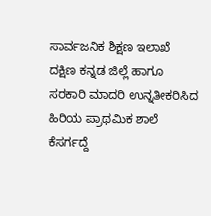ಸಾರ್ವಜನಿಕ ಶಿಕ್ಷಣ ಇಲಾಖೆ ದಕ್ಷಿಣ ಕನ್ನಡ ಜಿಲ್ಲೆ ಹಾಗೂ ಸರಕಾರಿ ಮಾದರಿ ಉನ್ನತೀಕರಿಸಿದ ಹಿರಿಯ ಪ್ರಾಥಮಿಕ ಶಾಲೆ ಕೆಸರ್ಗದ್ದೆ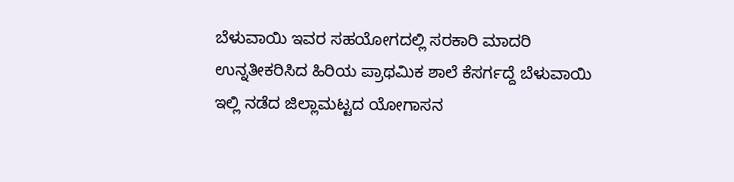ಬೆಳುವಾಯಿ ಇವರ ಸಹಯೋಗದಲ್ಲಿ ಸರಕಾರಿ ಮಾದರಿ ಉನ್ನತೀಕರಿಸಿದ ಹಿರಿಯ ಪ್ರಾಥಮಿಕ ಶಾಲೆ ಕೆಸರ್ಗದ್ದೆ ಬೆಳುವಾಯಿ ಇಲ್ಲಿ ನಡೆದ ಜಿಲ್ಲಾಮಟ್ಟದ ಯೋಗಾಸನ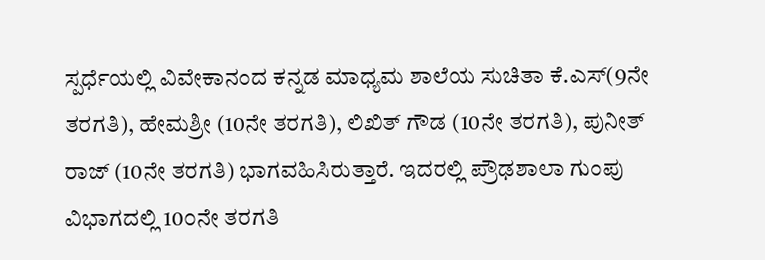ಸ್ಪರ್ಧೆಯಲ್ಲಿ ವಿವೇಕಾನಂದ ಕನ್ನಡ ಮಾಧ್ಯಮ ಶಾಲೆಯ ಸುಚಿತಾ ಕೆ.ಎಸ್(9ನೇ ತರಗತಿ), ಹೇಮಶ್ರೀ (10ನೇ ತರಗತಿ), ಲಿಖಿತ್ ಗೌಡ (10ನೇ ತರಗತಿ), ಪುನೀತ್ ರಾಜ್ (10ನೇ ತರಗತಿ) ಭಾಗವಹಿಸಿರುತ್ತಾರೆ. ಇದರಲ್ಲಿ ಪ್ರೌಢಶಾಲಾ ಗುಂಪು ವಿಭಾಗದಲ್ಲಿ 10೦ನೇ ತರಗತಿ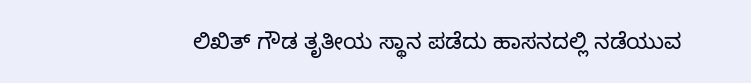ಲಿಖಿತ್ ಗೌಡ ತೃತೀಯ ಸ್ಥಾನ ಪಡೆದು ಹಾಸನದಲ್ಲಿ ನಡೆಯುವ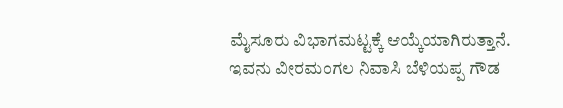ಮೈಸೂರು ವಿಭಾಗಮಟ್ಟಕ್ಕೆ ಆಯ್ಕೆಯಾಗಿರುತ್ತಾನೆ. ಇವನು ವೀರಮಂಗಲ ನಿವಾಸಿ ಬೆಳಿಯಪ್ಪ ಗೌಡ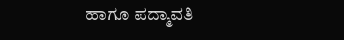ಹಾಗೂ ಪದ್ಮಾವತಿ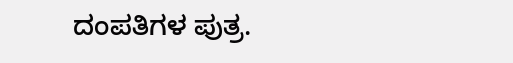ದಂಪತಿಗಳ ಪುತ್ರ.